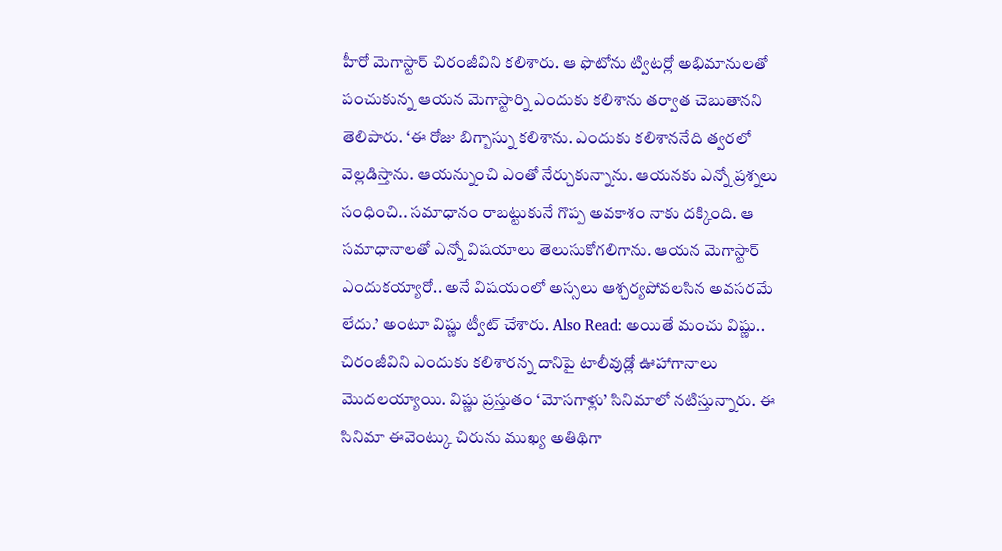హీరో మెగాస్టార్ చిరంజీవిని కలిశారు. ఆ ఫొటోను ట్విటర్లో అభిమానులతో పంచుకున్న ఆయన మెగాస్టార్ని ఎందుకు కలిశాను తర్వాత చెబుతానని తెలిపారు. ‘ఈ రోజు బిగ్బాస్ను కలిశాను. ఎందుకు కలిశాననేది త్వరలో వెల్లడిస్తాను. ఆయన్నుంచి ఎంతో నేర్చుకున్నాను. ఆయనకు ఎన్నో ప్రశ్నలు సంధించి.. సమాధానం రాబట్టుకునే గొప్ప అవకాశం నాకు దక్కింది. ఆ సమాధానాలతో ఎన్నో విషయాలు తెలుసుకోగలిగాను. ఆయన మెగాస్టార్ ఎందుకయ్యారో.. అనే విషయంలో అస్సలు ఆశ్చర్యపోవలసిన అవసరమే లేదు.’ అంటూ విష్ణు ట్వీట్ చేశారు. Also Read: అయితే మంచు విష్ణు.. చిరంజీవిని ఎందుకు కలిశారన్న దానిపై టాలీవుడ్లో ఊహాగానాలు మొదలయ్యాయి. విష్ణు ప్రస్తుతం ‘మోసగాళ్లు’ సినిమాలో నటిస్తున్నారు. ఈ సినిమా ఈవెంట్కు చిరును ముఖ్య అతిథిగా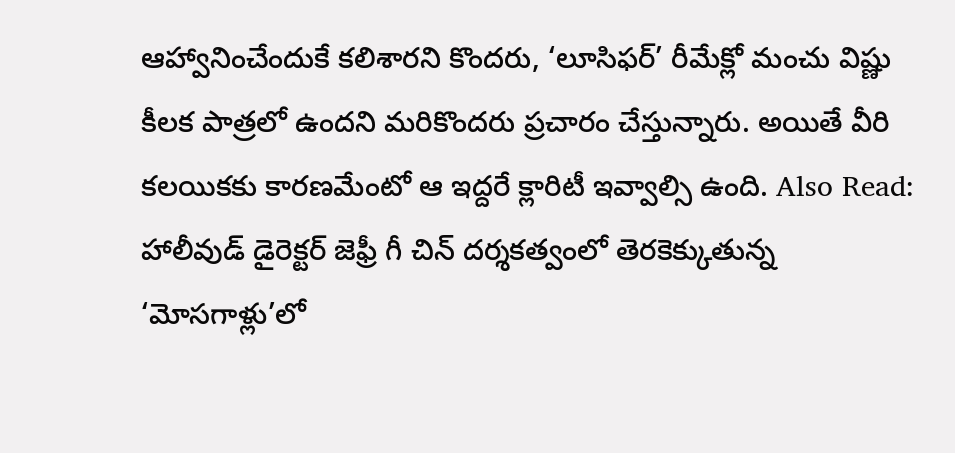ఆహ్వానించేందుకే కలిశారని కొందరు, ‘లూసిఫర్’ రీమేక్లో మంచు విష్ణు కీలక పాత్రలో ఉందని మరికొందరు ప్రచారం చేస్తున్నారు. అయితే వీరి కలయికకు కారణమేంటో ఆ ఇద్దరే క్లారిటీ ఇవ్వాల్సి ఉంది. Also Read: హాలీవుడ్ డైరెక్టర్ జెఫ్రీ గీ చిన్ దర్శకత్వంలో తెరకెక్కుతున్న ‘మోసగాళ్లు’లో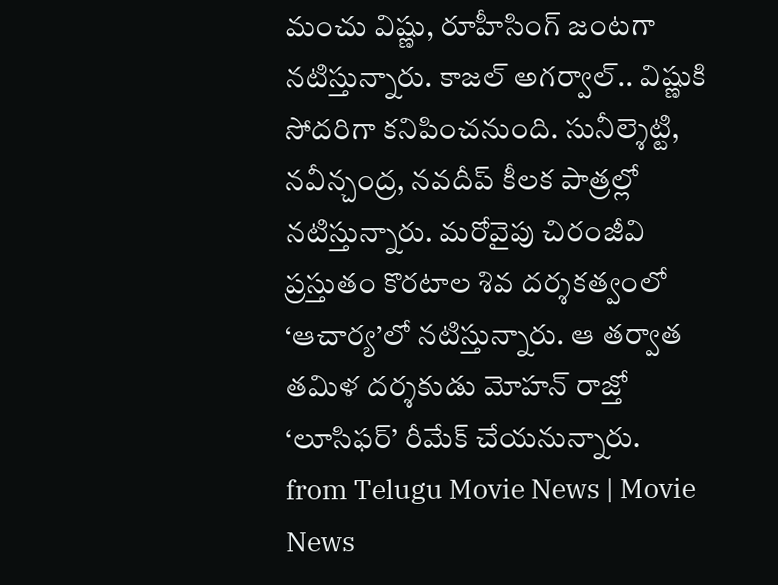మంచు విష్ణు, రూహీసింగ్ జంటగా నటిస్తున్నారు. కాజల్ అగర్వాల్.. విష్ణుకి సోదరిగా కనిపించనుంది. సునీల్శెట్టి, నవీన్చంద్ర, నవదీప్ కీలక పాత్రల్లో నటిస్తున్నారు. మరోవైపు చిరంజీవి ప్రస్తుతం కొరటాల శివ దర్శకత్వంలో ‘ఆచార్య’లో నటిస్తున్నారు. ఆ తర్వాత తమిళ దర్శకుడు మోహన్ రాజ్తో ‘లూసిఫర్’ రీమేక్ చేయనున్నారు.
from Telugu Movie News | Movie News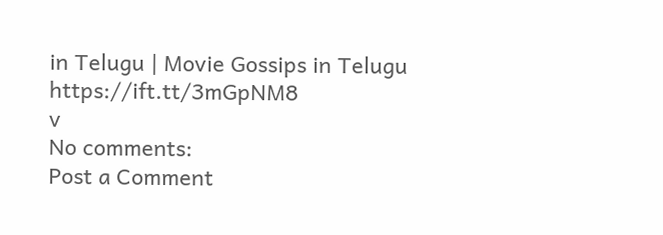in Telugu | Movie Gossips in Telugu https://ift.tt/3mGpNM8
v
No comments:
Post a Comment